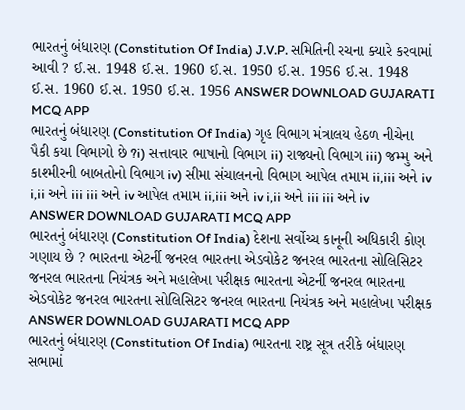ભારતનું બંધારણ (Constitution Of India) J.V.P. સમિતિની રચના ક્યારે કરવામાં આવી ? ઈ.સ. 1948 ઈ.સ. 1960 ઈ.સ. 1950 ઈ.સ. 1956 ઈ.સ. 1948 ઈ.સ. 1960 ઈ.સ. 1950 ઈ.સ. 1956 ANSWER DOWNLOAD GUJARATI MCQ APP
ભારતનું બંધારણ (Constitution Of India) ગૃહ વિભાગ મંત્રાલય હેઠળ નીચેના પૈકી કયા વિભાગો છે ?i) સત્તાવાર ભાષાનો વિભાગ ii) રાજ્યનો વિભાગ iii) જમ્મુ અને કાશ્મીરની બાબતોનો વિભાગ iv) સીમા સંચાલનનો વિભાગ આપેલ તમામ ii,iii અને iv i,ii અને iii iii અને iv આપેલ તમામ ii,iii અને iv i,ii અને iii iii અને iv ANSWER DOWNLOAD GUJARATI MCQ APP
ભારતનું બંધારણ (Constitution Of India) દેશના સર્વોચ્ચ કાનૂની અધિકારી કોણ ગણાય છે ? ભારતના એટર્ની જનરલ ભારતના એડવોકેટ જનરલ ભારતના સોલિસિટર જનરલ ભારતના નિયંત્રક અને મહાલેખા પરીક્ષક ભારતના એટર્ની જનરલ ભારતના એડવોકેટ જનરલ ભારતના સોલિસિટર જનરલ ભારતના નિયંત્રક અને મહાલેખા પરીક્ષક ANSWER DOWNLOAD GUJARATI MCQ APP
ભારતનું બંધારણ (Constitution Of India) ભારતના રાષ્ટ્ર સૂત્ર તરીકે બંધારણ સભામાં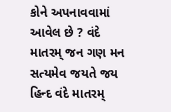કોને અપનાવવામાં આવેલ છે ? વંદે માતરમ્ જન ગણ મન સત્યમેવ જયતે જય હિન્દ વંદે માતરમ્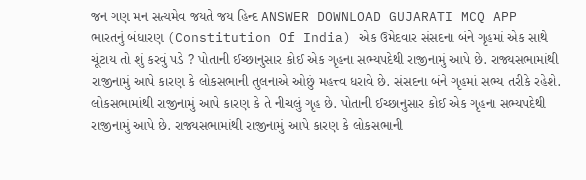જન ગણ મન સત્યમેવ જયતે જય હિન્દ ANSWER DOWNLOAD GUJARATI MCQ APP
ભારતનું બંધારણ (Constitution Of India) એક ઉમેદવાર સંસદના બંને ગૃહમાં એક સાથે ચૂંટાય તો શું કરવું પડે ? પોતાની ઈચ્છાનુસાર કોઈ એક ગૃહના સભ્યપદેથી રાજીનામું આપે છે. રાજ્યસભામાંથી રાજીનામું આપે કારણ કે લોકસભાની તુલનાએ ઓછું મહત્ત્વ ધરાવે છે. સંસદના બંને ગૃહમાં સભ્ય તરીકે રહેશે. લોકસભામાંથી રાજીનામું આપે કારણ કે તે નીચલું ગૃહ છે. પોતાની ઈચ્છાનુસાર કોઈ એક ગૃહના સભ્યપદેથી રાજીનામું આપે છે. રાજ્યસભામાંથી રાજીનામું આપે કારણ કે લોકસભાની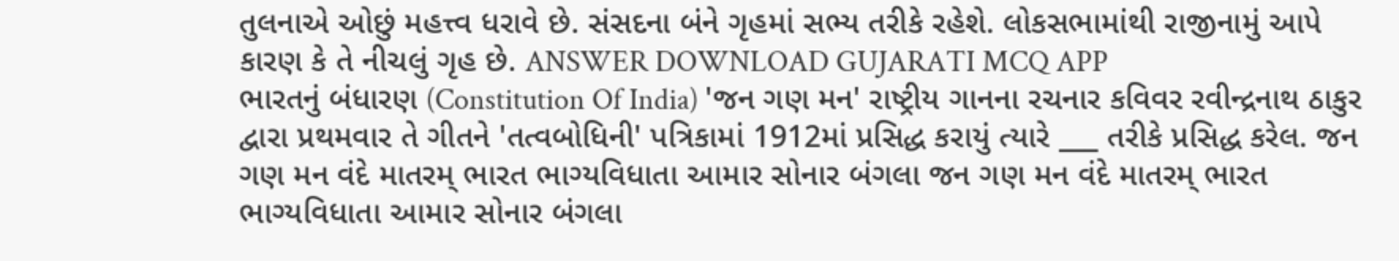તુલનાએ ઓછું મહત્ત્વ ધરાવે છે. સંસદના બંને ગૃહમાં સભ્ય તરીકે રહેશે. લોકસભામાંથી રાજીનામું આપે કારણ કે તે નીચલું ગૃહ છે. ANSWER DOWNLOAD GUJARATI MCQ APP
ભારતનું બંધારણ (Constitution Of India) 'જન ગણ મન' રાષ્ટ્રીય ગાનના રચનાર કવિવર રવીન્દ્રનાથ ઠાકુર દ્વારા પ્રથમવાર તે ગીતને 'તત્વબોધિની' પત્રિકામાં 1912માં પ્રસિદ્ધ કરાયું ત્યારે ___ તરીકે પ્રસિદ્ધ કરેલ. જન ગણ મન વંદે માતરમ્ ભારત ભાગ્યવિધાતા આમાર સોનાર બંગલા જન ગણ મન વંદે માતરમ્ ભારત ભાગ્યવિધાતા આમાર સોનાર બંગલા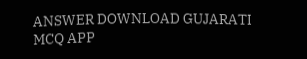ANSWER DOWNLOAD GUJARATI MCQ APP